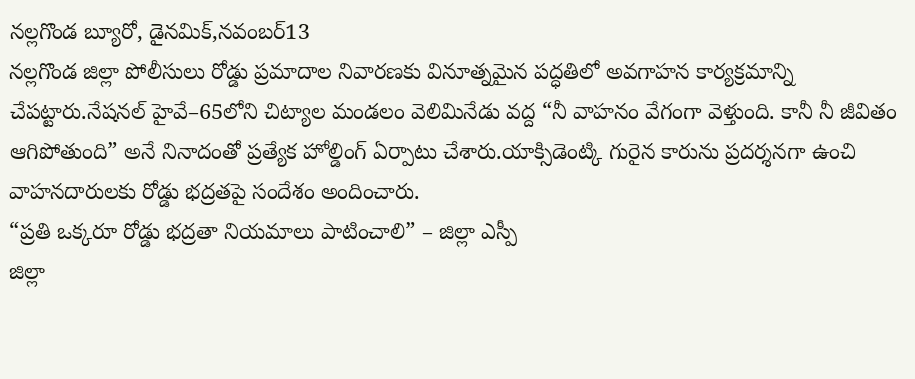నల్లగొండ బ్యూరో, డైనమిక్,నవంబర్13
నల్లగొండ జిల్లా పోలీసులు రోడ్డు ప్రమాదాల నివారణకు వినూత్నమైన పద్ధతిలో అవగాహన కార్యక్రమాన్ని చేపట్టారు.నేషనల్ హైవే–65లోని చిట్యాల మండలం వెలిమినేడు వద్ద “నీ వాహనం వేగంగా వెళ్తుంది. కానీ నీ జీవితం ఆగిపోతుంది” అనే నినాదంతో ప్రత్యేక హోల్డింగ్ ఏర్పాటు చేశారు.యాక్సిడెంట్కి గురైన కారును ప్రదర్శనగా ఉంచి వాహనదారులకు రోడ్డు భద్రతపై సందేశం అందించారు.
“ప్రతి ఒక్కరూ రోడ్డు భద్రతా నియమాలు పాటించాలి” – జిల్లా ఎస్పీ
జిల్లా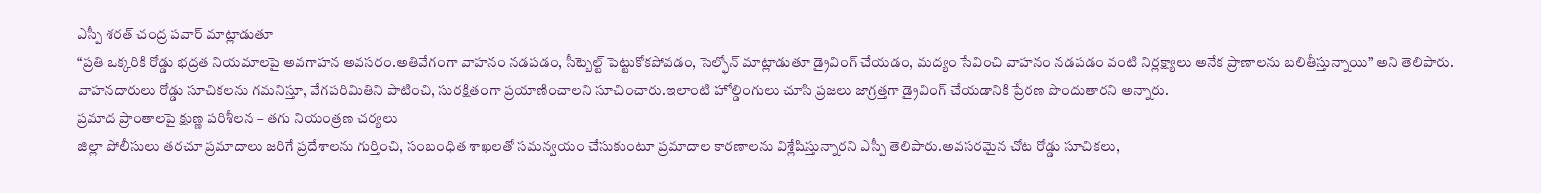ఎస్పీ శరత్ చంద్ర పవార్ మాట్లాడుతూ
“ప్రతి ఒక్కరికి రోడ్డు భద్రత నియమాలపై అవగాహన అవసరం.అతివేగంగా వాహనం నడపడం, సీట్బెల్ట్ పెట్టుకోకపోవడం, సెల్ఫోన్ మాట్లాడుతూ డ్రైవింగ్ చేయడం, మద్యం సేవించి వాహనం నడపడం వంటి నిర్లక్ష్యాలు అనేక ప్రాణాలను బలితీస్తున్నాయి” అని తెలిపారు. వాహనదారులు రోడ్డు సూచికలను గమనిస్తూ, వేగపరిమితిని పాటించి, సురక్షితంగా ప్రయాణించాలని సూచించారు.ఇలాంటి హోల్డింగులు చూసి ప్రజలు జాగ్రత్తగా డ్రైవింగ్ చేయడానికి ప్రేరణ పొందుతారని అన్నారు.
ప్రమాద ప్రాంతాలపై క్షుణ్ణ పరిశీలన – తగు నియంత్రణ చర్యలు
జిల్లా పోలీసులు తరచూ ప్రమాదాలు జరిగే ప్రదేశాలను గుర్తించి, సంబంధిత శాఖలతో సమన్వయం చేసుకుంటూ ప్రమాదాల కారణాలను విశ్లేషిస్తున్నారని ఎస్పీ తెలిపారు.అవసరమైన చోట రోడ్డు సూచికలు,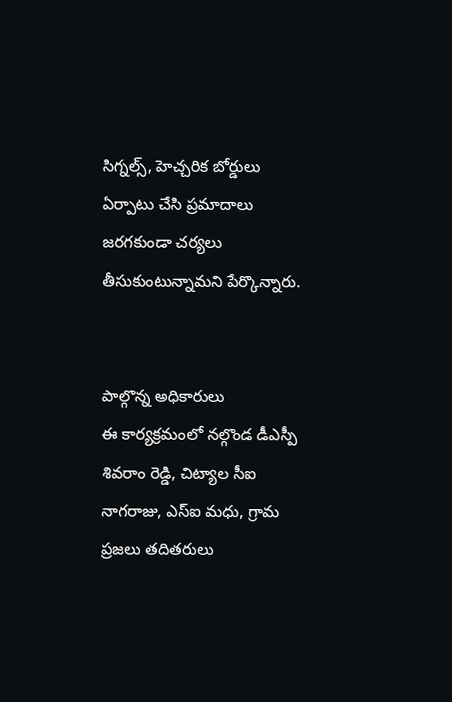సిగ్నల్స్, హెచ్చరిక బోర్డులు ఏర్పాటు చేసి ప్రమాదాలు జరగకుండా చర్యలు తీసుకుంటున్నామని పేర్కొన్నారు.


పాల్గొన్న అధికారులు
ఈ కార్యక్రమంలో నల్గొండ డీఎస్పీ శివరాం రెడ్డి, చిట్యాల సీఐ నాగరాజు, ఎస్ఐ మధు, గ్రామ ప్రజలు తదితరులు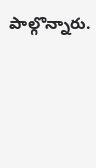పాల్గొన్నారు.